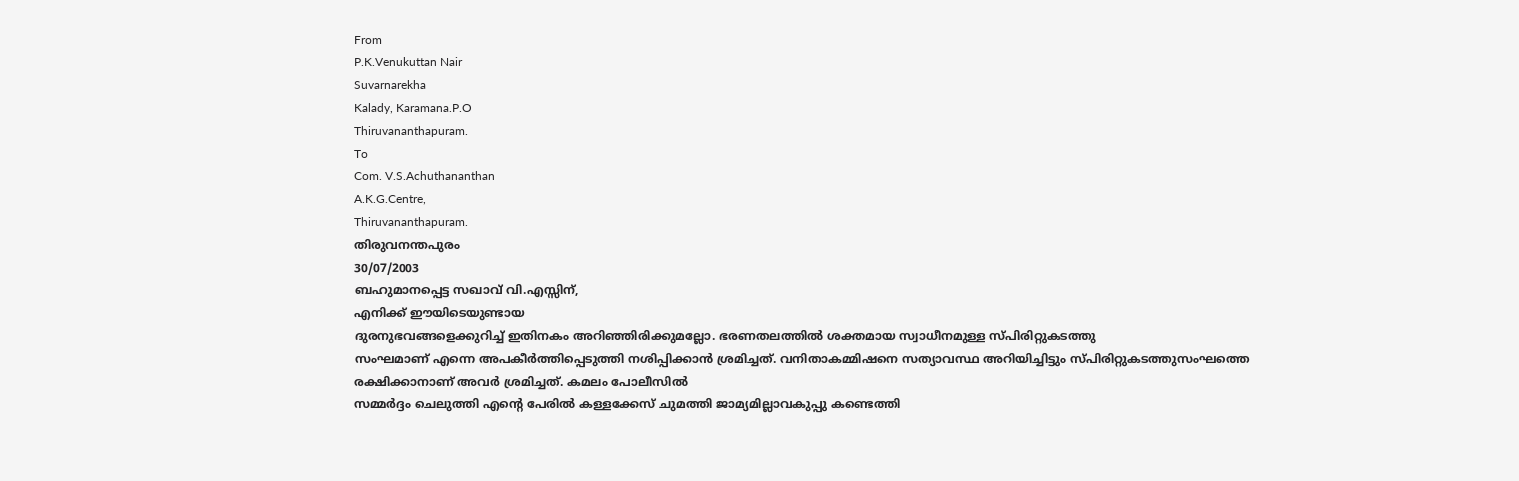From
P.K.Venukuttan Nair
Suvarnarekha
Kalady, Karamana.P.O
Thiruvananthapuram.
To
Com. V.S.Achuthananthan
A.K.G.Centre,
Thiruvananthapuram.
തിരുവനന്തപുരം
30/07/2003
ബഹുമാനപ്പെട്ട സഖാവ് വി.എസ്സിന്,
എനിക്ക് ഈയിടെയുണ്ടായ
ദുരനുഭവങ്ങളെക്കുറിച്ച് ഇതിനകം അറിഞ്ഞിരിക്കുമല്ലോ. ഭരണതലത്തിൽ ശക്തമായ സ്വാധീനമുള്ള സ്പിരിറ്റുകടത്തു
സംഘമാണ് എന്നെ അപകീർത്തിപ്പെടുത്തി നശിപ്പിക്കാൻ ശ്രമിച്ചത്. വനിതാകമ്മിഷനെ സത്യാവസ്ഥ അറിയിച്ചിട്ടും സ്പിരിറ്റുകടത്തുസംഘത്തെ
രക്ഷിക്കാനാണ് അവർ ശ്രമിച്ചത്. കമലം പോലീസിൽ
സമ്മർദ്ദം ചെലുത്തി എന്റെ പേരിൽ കള്ളക്കേസ് ചുമത്തി ജാമ്യമില്ലാവകുപ്പു കണ്ടെത്തി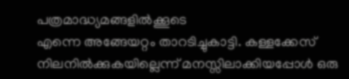പത്രമാദ്ധ്യമങ്ങളിൽക്കൂടെ
എന്നെ അങ്ങേയറ്റം താറടിച്ചുകാട്ടി. കള്ളക്കേസ്
നിലനിൽക്കുകയില്ലെന്ന് മനസ്സിലാക്കിയപ്പോൾ ഒരു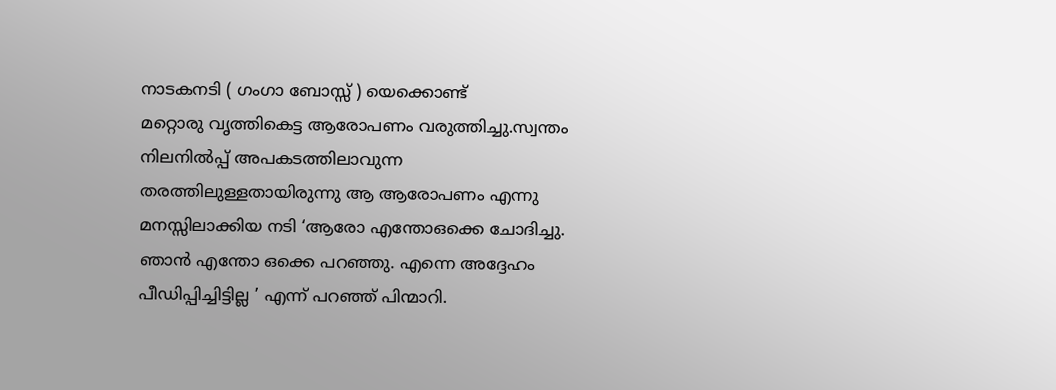നാടകനടി ( ഗംഗാ ബോസ്സ് ) യെക്കൊണ്ട്
മറ്റൊരു വൃത്തികെട്ട ആരോപണം വരുത്തിച്ചു.സ്വന്തം നിലനിൽപ്പ് അപകടത്തിലാവുന്ന തരത്തിലുള്ളതായിരുന്നു ആ ആരോപണം എന്നു മനസ്സിലാക്കിയ നടി ‘ആരോ എന്തോഒക്കെ ചോദിച്ചു.
ഞാൻ എന്തോ ഒക്കെ പറഞ്ഞു. എന്നെ അദ്ദേഹം പീഡിപ്പിച്ചിട്ടില്ല ’ എന്ന് പറഞ്ഞ് പിന്മാറി.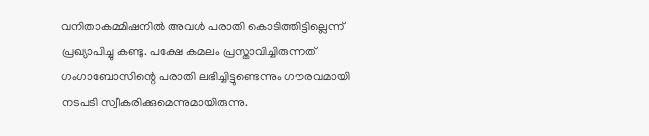വനിതാകമ്മിഷനിൽ അവൾ പരാതി കൊടിത്തിട്ടില്ലെന്ന് പ്രഖ്യാപിച്ചു കണ്ടു. പക്ഷേ കമലം പ്രസ്താവിച്ചിരുന്നത്
ഗംഗാബോസിന്റെ പരാതി ലഭിച്ചിട്ടുണ്ടെന്നും ഗൗരവമായി നടപടി സ്വീകരിക്കുമെന്നുമായിരുന്നു.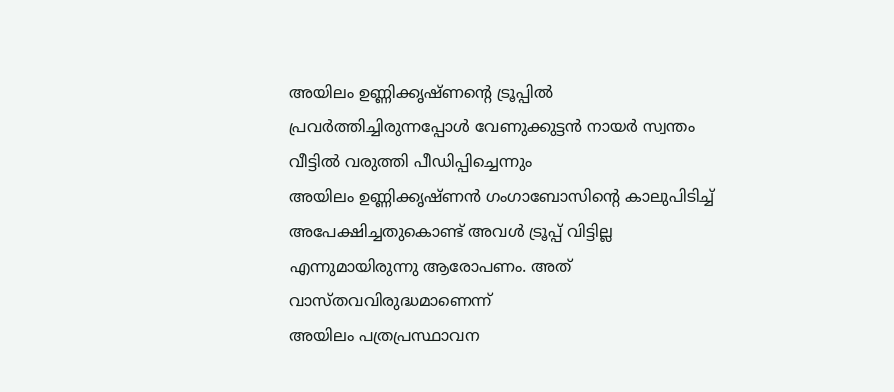അയിലം ഉണ്ണിക്കൃഷ്ണന്റെ ട്രൂപ്പിൽ
പ്രവർത്തിച്ചിരുന്നപ്പോൾ വേണുക്കുട്ടൻ നായർ സ്വന്തം വീട്ടിൽ വരുത്തി പീഡിപ്പിച്ചെന്നും
അയിലം ഉണ്ണിക്കൃഷ്ണൻ ഗംഗാബോസിന്റെ കാലുപിടിച്ച് അപേക്ഷിച്ചതുകൊണ്ട് അവൾ ട്രൂപ്പ് വിട്ടില്ല
എന്നുമായിരുന്നു ആരോപണം. അത് വാസ്തവവിരുദ്ധമാണെന്ന്
അയിലം പത്രപ്രസ്ഥാവന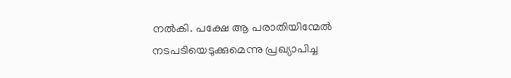നൽകി. പക്ഷേ ആ പരാതിയിന്മേൽ നടപടിയെടുക്കുമെന്നു പ്രഖ്യാപിച്ച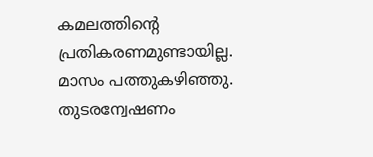കമലത്തിന്റെ പ്രതികരണമുണ്ടായില്ല.
മാസം പത്തുകഴിഞ്ഞു. തുടരന്വേഷണം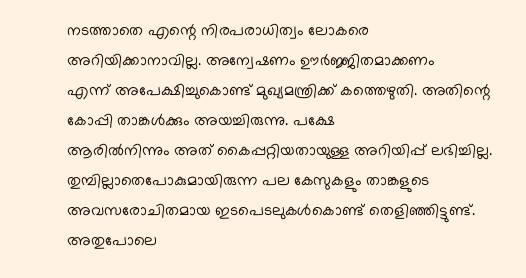നടത്താതെ എന്റെ നിരപരാധിത്വം ലോകരെ
അറിയിക്കാനാവില്ല. അന്വേഷണം ഊർജ്ജിതമാക്കണം
എന്ന് അപേക്ഷിച്ചുകൊണ്ട് മുഖ്യമന്ത്രിക്ക് കത്തെഴുതി. അതിന്റെ കോപ്പി താങ്കൾക്കും അയച്ചിരുന്നു. പക്ഷേ
ആരിൽനിന്നും അത് കൈപ്പറ്റിയതായുള്ള അറിയിപ്പ് ലഭിച്ചില്ല. തുമ്പില്ലാതെപോകുമായിരുന്ന പല കേസുകളും താങ്കളുടെ
അവസരോചിതമായ ഇടപെടലുകൾകൊണ്ട് തെളിഞ്ഞിട്ടുണ്ട്.
അതുപോലെ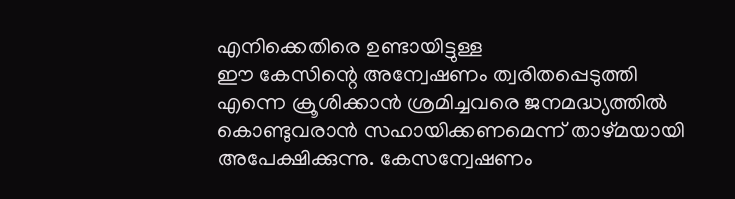എനിക്കെതിരെ ഉണ്ടായിട്ടുള്ള
ഈ കേസിന്റെ അന്വേഷണം ത്വരിതപ്പെടുത്തി
എന്നെ ക്രൂശിക്കാൻ ശ്രമിച്ചവരെ ജനമദ്ധ്യത്തിൽ കൊണ്ടുവരാൻ സഹായിക്കണമെന്ന് താഴ്മയായി
അപേക്ഷിക്കുന്നു. കേസന്വേഷണം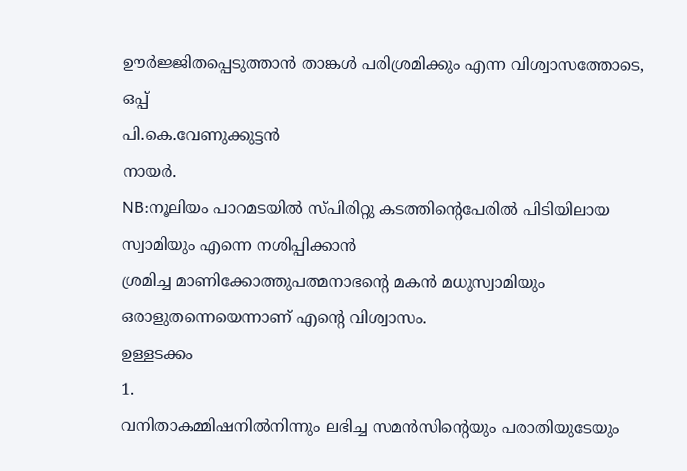ഊർജ്ജിതപ്പെടുത്താൻ താങ്കൾ പരിശ്രമിക്കും എന്ന വിശ്വാസത്തോടെ,
ഒപ്പ്
പി.കെ.വേണുക്കുട്ടൻ
നായർ.
NB:നൂലിയം പാറമടയിൽ സ്പിരിറ്റു കടത്തിന്റെപേരിൽ പിടിയിലായ സ്വാമിയും എന്നെ നശിപ്പിക്കാൻ
ശ്രമിച്ച മാണിക്കോത്തുപത്മനാഭന്റെ മകൻ മധുസ്വാമിയും ഒരാളുതന്നെയെന്നാണ് എന്റെ വിശ്വാസം.
ഉള്ളടക്കം
1.
വനിതാകമ്മിഷനിൽനിന്നും ലഭിച്ച സമൻസിന്റെയും പരാതിയുടേയും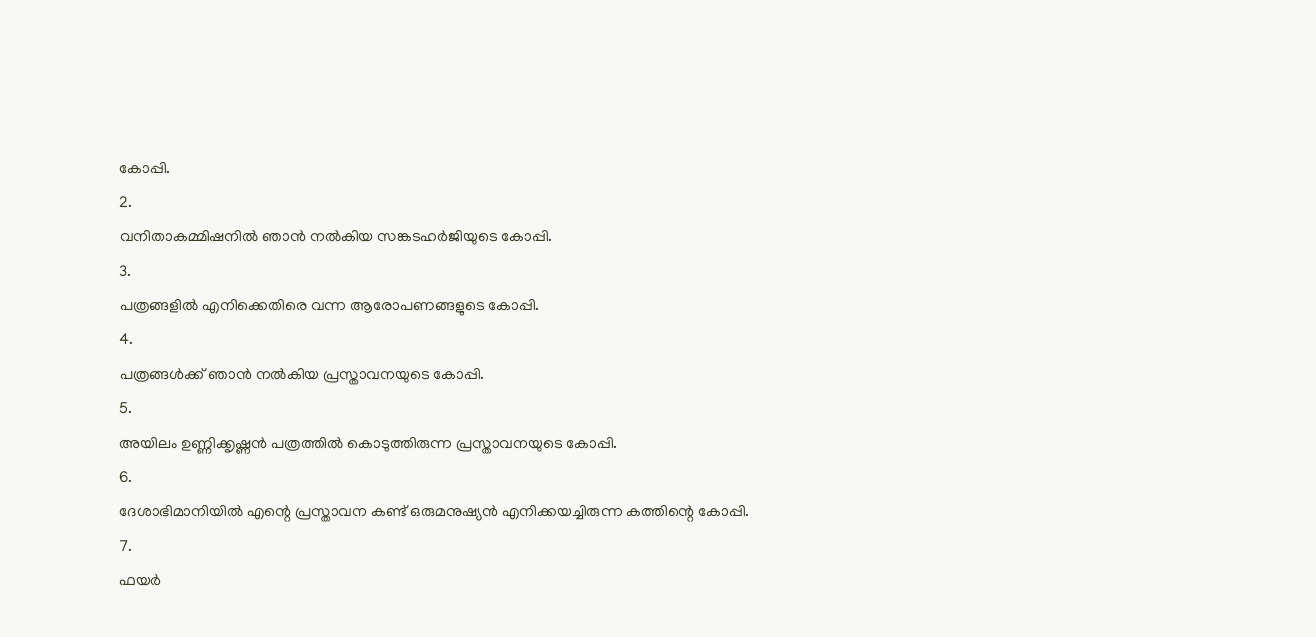കോപ്പി.
2.
വനിതാകമ്മിഷനിൽ ഞാൻ നൽകിയ സങ്കടഹർജിയുടെ കോപ്പി.
3.
പത്രങ്ങളിൽ എനിക്കെതിരെ വന്ന ആരോപണങ്ങളുടെ കോപ്പി.
4.
പത്രങ്ങൾക്ക് ഞാൻ നൽകിയ പ്രസ്താവനയുടെ കോപ്പി.
5.
അയിലം ഉണ്ണിക്കൃഷ്ണൻ പത്രത്തിൽ കൊടുത്തിരുന്ന പ്രസ്താവനയുടെ കോപ്പി.
6.
ദേശാഭിമാനിയിൽ എന്റെ പ്രസ്താവന കണ്ട് ഒരുമനുഷ്യൻ എനിക്കയച്ചിരുന്ന കത്തിന്റെ കോപ്പി.
7.
ഫയർ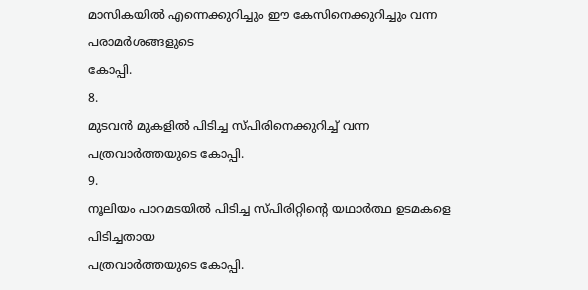മാസികയിൽ എന്നെക്കുറിച്ചും ഈ കേസിനെക്കുറിച്ചും വന്ന പരാമർശങ്ങളുടെ
കോപ്പി.
8.
മുടവൻ മുകളിൽ പിടിച്ച സ്പിരിനെക്കുറിച്ച് വന്ന പത്രവാർത്തയുടെ കോപ്പി.
9.
നൂലിയം പാറമടയിൽ പിടിച്ച സ്പിരിറ്റിന്റെ യഥാർത്ഥ ഉടമകളെ പിടിച്ചതായ
പത്രവാർത്തയുടെ കോപ്പി.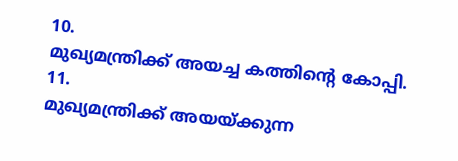10.
മുഖ്യമന്ത്രിക്ക് അയച്ച കത്തിന്റെ കോപ്പി.
11.
മുഖ്യമന്ത്രിക്ക് അയയ്ക്കുന്ന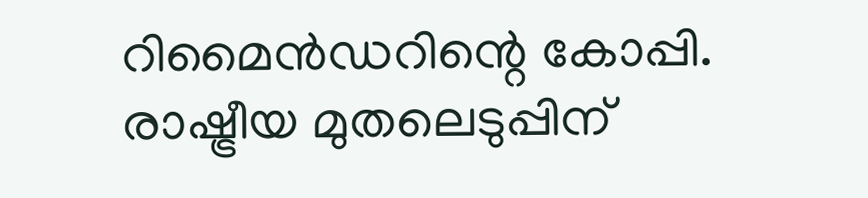റിമൈൻഡറിന്റെ കോപ്പി.
രാഷ്ട്രീയ മുതലെടുപ്പിന്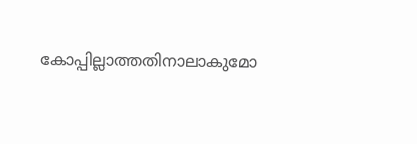കോപ്പില്ലാത്തതിനാലാകുമോ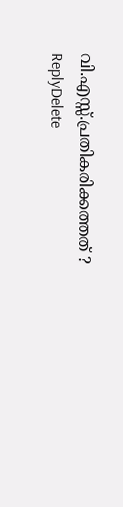വി.എസ്സ്.പ്രതികരിക്കത്തത് ?
ReplyDelete